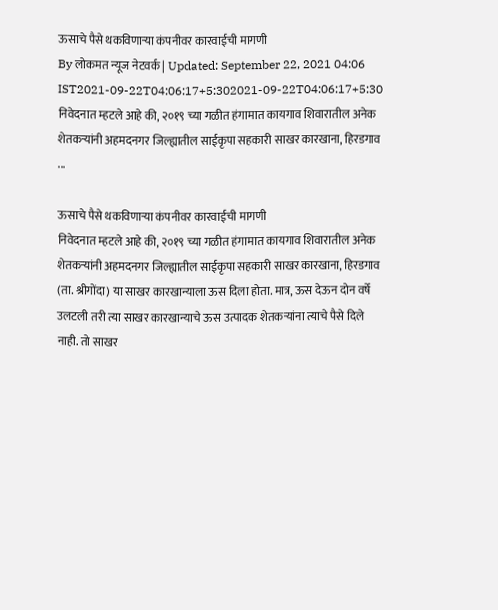ऊसाचे पैसे थकविणाऱ्या कंपनीवर कारवाईची मागणी
By लोकमत न्यूज नेटवर्क | Updated: September 22, 2021 04:06 IST2021-09-22T04:06:17+5:302021-09-22T04:06:17+5:30
निवेदनात म्हटले आहे की, २०१९ च्या गळीत हंगामात कायगाव शिवारातील अनेक शेतकऱ्यांनी अहमदनगर जिल्ह्यातील साईकृपा सहकारी साखर कारखाना, हिरडगाव ...

ऊसाचे पैसे थकविणाऱ्या कंपनीवर कारवाईची मागणी
निवेदनात म्हटले आहे की, २०१९ च्या गळीत हंगामात कायगाव शिवारातील अनेक शेतकऱ्यांनी अहमदनगर जिल्ह्यातील साईकृपा सहकारी साखर कारखाना, हिरडगाव (ता. श्रीगोंदा) या साखर कारखान्याला ऊस दिला होता. मात्र, ऊस देऊन दोन वर्षे उलटली तरी त्या साखर कारखान्याचे ऊस उत्पादक शेतकऱ्यांना त्याचे पैसे दिले नाही. तो साखर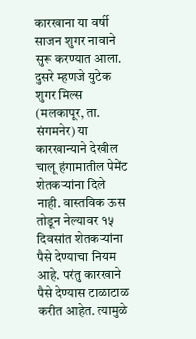कारखाना या वर्षी साजन शुगर नावाने सुरू करण्यात आला. दुसरे म्हणजे युटेक शुगर मिल्स (मलकापूर, ता. संगमनेर) या कारखान्याने देखील चालू हंगामातील पेमेंट शेतकऱ्यांना दिले नाही. वास्तविक ऊस तोडून नेल्यावर १५ दिवसांत शेतकऱ्यांना पैसे देण्याचा नियम आहे. परंतु कारखाने पैसे देण्यास टाळाटाळ करीत आहेत. त्यामुळे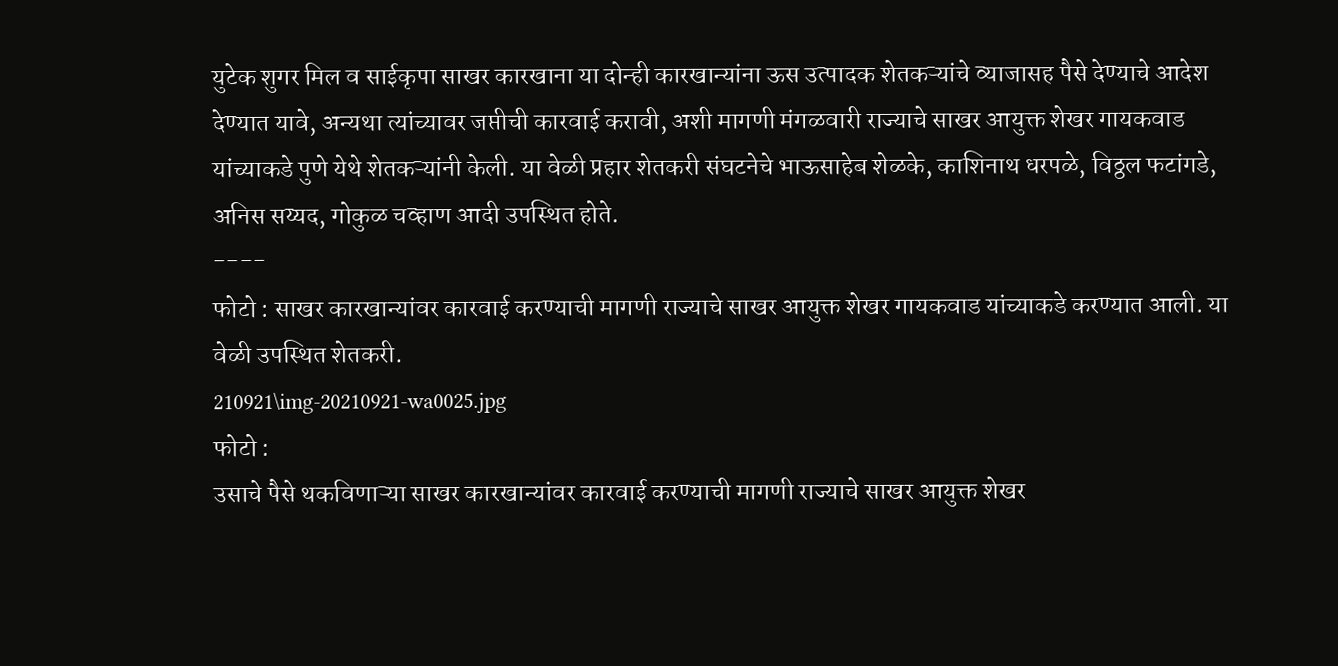युटेक शुगर मिल व साईकृपा साखर कारखाना या दोन्ही कारखान्यांना ऊस उत्पादक शेतकऱ्यांचे व्याजासह पैसे देण्याचे आदेश देण्यात यावे, अन्यथा त्यांच्यावर जप्तीची कारवाई करावी, अशी मागणी मंगळवारी राज्याचे साखर आयुक्त शेखर गायकवाड यांच्याकडे पुणे येथे शेतकऱ्यांनी केली. या वेळी प्रहार शेतकरी संघटनेचे भाऊसाहेब शेळके, काशिनाथ धरपळे, विठ्ठल फटांगडे, अनिस सय्यद, गोकुळ चव्हाण आदी उपस्थित होते.
----
फोटो : साखर कारखान्यांवर कारवाई करण्याची मागणी राज्याचे साखर आयुक्त शेखर गायकवाड यांच्याकडे करण्यात आली. या वेळी उपस्थित शेतकरी.
210921\img-20210921-wa0025.jpg
फोटो :
उसाचे पैसे थकविणाऱ्या साखर कारखान्यांवर कारवाई करण्याची मागणी राज्याचे साखर आयुक्त शेखर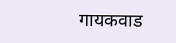गायकवाड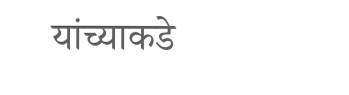यांच्याकडे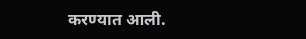करण्यात आली.